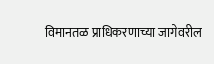विमानतळ प्राधिकरणाच्या जागेवरील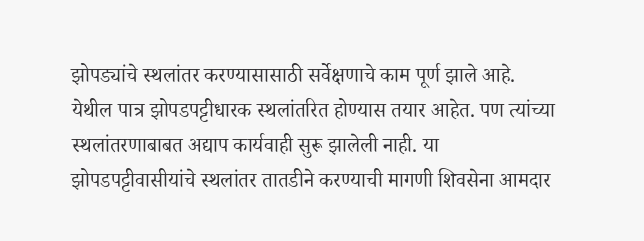झोपड्यांचे स्थलांतर करण्यासासाठी सर्वेक्षणाचे काम पूर्ण झाले आहे. येथील पात्र झोपडपट्टीधारक स्थलांतरित होण्यास तयार आहेत. पण त्यांच्या स्थलांतरणाबाबत अद्याप कार्यवाही सुरू झालेली नाही. या झोपडपट्टीवासीयांचे स्थलांतर तातडीने करण्याची मागणी शिवसेना आमदार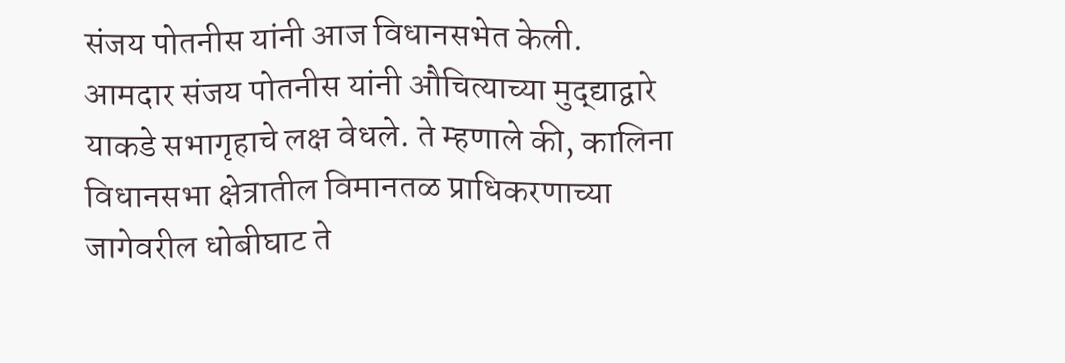संजय पोतनीस यांनी आज विधानसभेत केली.
आमदार संजय पोतनीस यांनी औचित्याच्या मुद्द्याद्वारे याकडे सभागृहाचे लक्ष वेधले. ते म्हणाले की, कालिना विधानसभा क्षेत्रातील विमानतळ प्राधिकरणाच्या जागेवरील धोबीघाट ते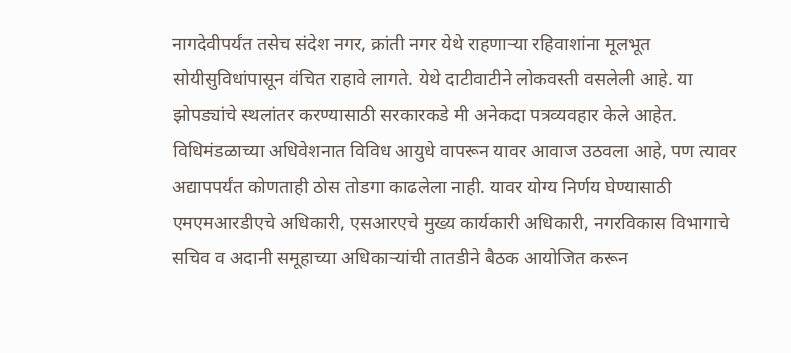नागदेवीपर्यंत तसेच संदेश नगर, क्रांती नगर येथे राहणाऱ्या रहिवाशांना मूलभूत सोयीसुविधांपासून वंचित राहावे लागते. येथे दाटीवाटीने लोकवस्ती वसलेली आहे. या झोपड्यांचे स्थलांतर करण्यासाठी सरकारकडे मी अनेकदा पत्रव्यवहार केले आहेत. विधिमंडळाच्या अधिवेशनात विविध आयुधे वापरून यावर आवाज उठवला आहे, पण त्यावर अद्यापपर्यंत कोणताही ठोस तोडगा काढलेला नाही. यावर योग्य निर्णय घेण्यासाठी एमएमआरडीएचे अधिकारी, एसआरएचे मुख्य कार्यकारी अधिकारी, नगरविकास विभागाचे सचिव व अदानी समूहाच्या अधिकाऱ्यांची तातडीने बैठक आयोजित करून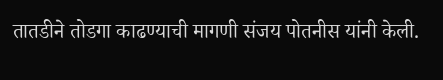तातडीने तोडगा काढण्याची मागणी संजय पोतनीस यांनी केली.